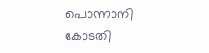പൊന്നാനി കോടതി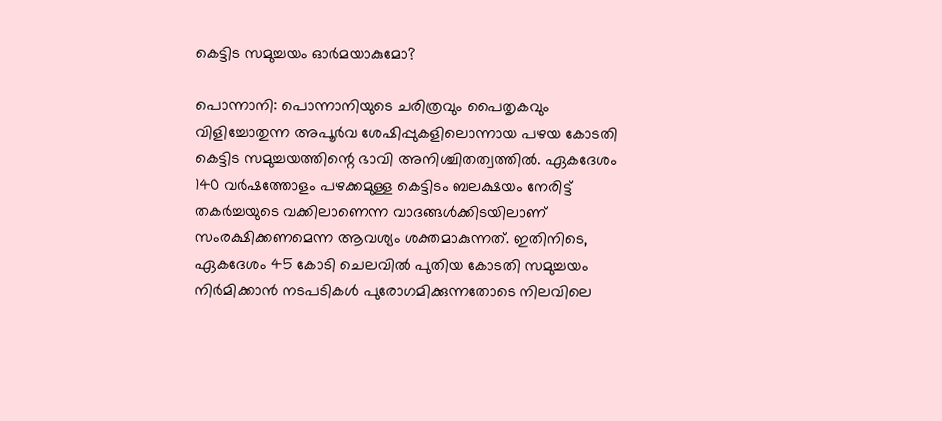കെട്ടിട സമുച്ചയം ഓർമയാകുമോ?

പൊന്നാനി: പൊന്നാനിയുടെ ചരിത്രവും പൈതൃകവും വിളിച്ചോതുന്ന അപൂർവ ശേഷിപ്പുകളിലൊന്നായ പഴയ കോടതി കെട്ടിട സമുച്ചയത്തിന്റെ ഭാവി അനിശ്ചിതത്വത്തിൽ. ഏകദേശം 140 വർഷത്തോളം പഴക്കമുള്ള കെട്ടിടം ബലക്ഷയം നേരിട്ട് തകർച്ചയുടെ വക്കിലാണെന്ന വാദങ്ങൾക്കിടയിലാണ് സംരക്ഷിക്കണമെന്ന ആവശ്യം ശക്തമാകുന്നത്. ഇതിനിടെ, ഏകദേശം 45 കോടി ചെലവിൽ പുതിയ കോടതി സമുച്ചയം നിർമിക്കാൻ നടപടികൾ പുരോഗമിക്കുന്നതോടെ നിലവിലെ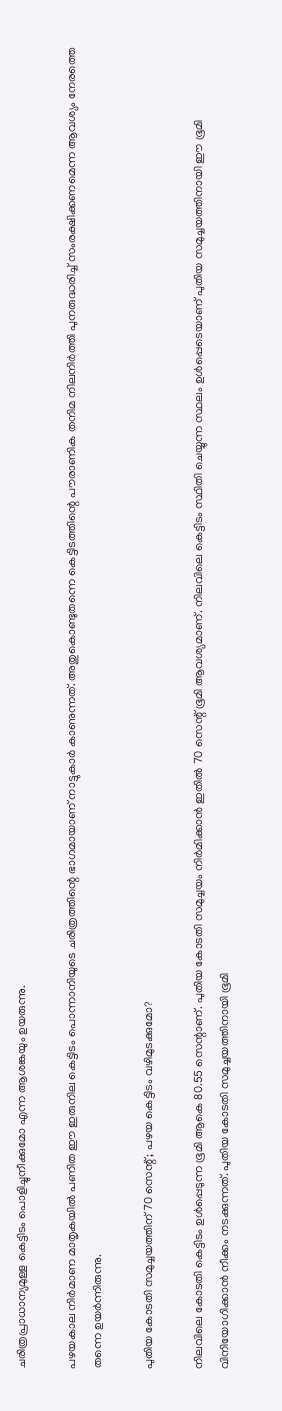ചരിത്രപ്രാധാന്യമുള്ള കെട്ടിടം പൊളിച്ചുനീക്കുമോ എന്ന ആശങ്കയും ഉയരുന്നു.

പഴയകാല നിർമാണ മാതൃകയിൽ പണിത ഈ ഇരുനില കെട്ടിടം പൊന്നാനിയുടെ ചരിത്രത്തിന്റെ ഭാഗമായാണ് നാട്ടുകാർ കാണുന്നത്. അതുകൊണ്ടുതന്നെ കെട്ടിടത്തിന്റെ പൗരാണിക തനിമ നിലനിർത്തി പുനരുദ്ധരിച്ച് സംരക്ഷിക്കണമെന്ന ആവശ്യം നേരത്തെ തന്നെ ഉയർന്നിരുന്നു.

പുതിയ കോടതി സമുച്ചയത്തിന് 70 സെന്റ്; പഴയ കെട്ടിടം വഴിമുടക്കുമോ?

നിലവിലെ കോടതി കെട്ടിടം ഉൾപ്പെടുന്ന ഭൂമി ആകെ 80.55 സെന്റാണ്. പുതിയ കോടതി സമുച്ചയം നിർമിക്കാൻ ഇതിൽ 70 സെന്റ് ഭൂമി ആവശ്യമാണ്. നിലവിലെ കെട്ടിടം സ്ഥിതി ചെയ്യുന്ന സ്ഥലം ഉൾപ്പെടെയാണ് പുതിയ സമുച്ചയത്തിനായി ഈ ഭൂമി വിനിയോഗിക്കാൻ നീക്കം നടക്കുന്നത്. പുതിയ കോടതി സമുച്ചയത്തിനായി ഭൂമി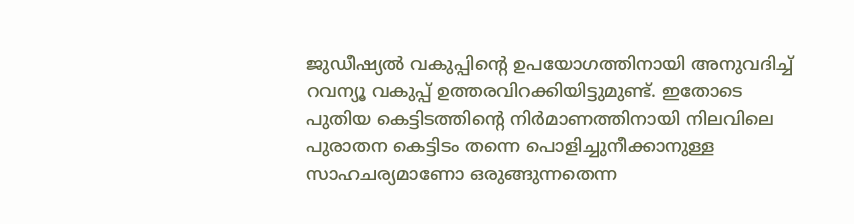ജുഡീഷ്യൽ വകുപ്പിന്റെ ഉപയോഗത്തിനായി അനുവദിച്ച് റവന്യൂ വകുപ്പ് ഉത്തരവിറക്കിയിട്ടുമുണ്ട്. ഇതോടെ പുതിയ കെട്ടിടത്തിന്റെ നിർമാണത്തിനായി നിലവിലെ പുരാതന കെട്ടിടം തന്നെ പൊളിച്ചുനീക്കാനുള്ള സാഹചര്യമാണോ ഒരുങ്ങുന്നതെന്ന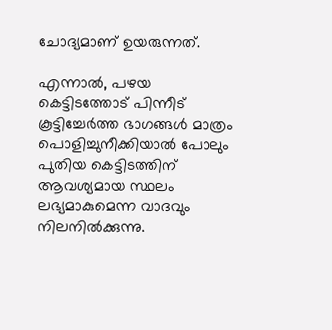ചോദ്യമാണ് ഉയരുന്നത്.

എന്നാൽ, പഴയ കെട്ടിടത്തോട് പിന്നീട് കൂട്ടിച്ചേർത്ത ഭാഗങ്ങൾ മാത്രം പൊളിച്ചുനീക്കിയാൽ പോലും പുതിയ കെട്ടിടത്തിന് ആവശ്യമായ സ്ഥലം ലഭ്യമാകുമെന്ന വാദവും നിലനിൽക്കുന്നു.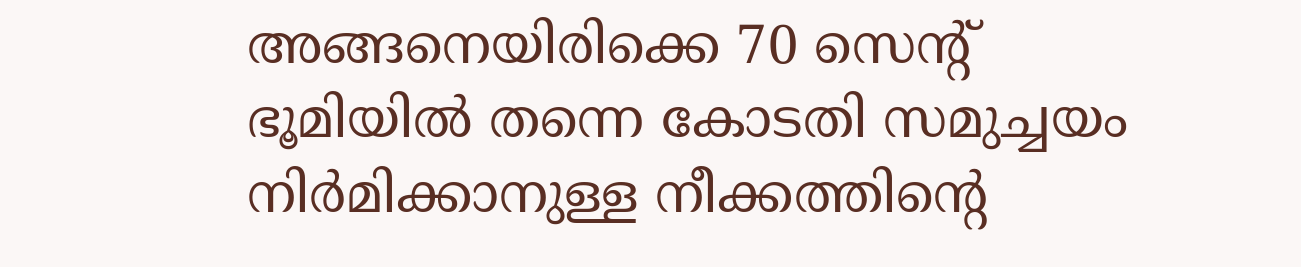അങ്ങനെയിരിക്കെ 70 സെന്റ് ഭൂമിയിൽ തന്നെ കോടതി സമുച്ചയം നിർമിക്കാനുള്ള നീക്കത്തിന്റെ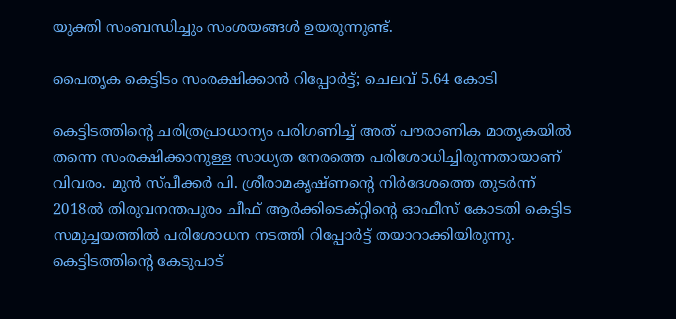യുക്തി സംബന്ധിച്ചും സംശയങ്ങൾ ഉയരുന്നുണ്ട്.

പൈതൃക കെട്ടിടം സംരക്ഷിക്കാൻ റിപ്പോർട്ട്; ചെലവ് 5.64 കോടി

കെട്ടിടത്തിന്റെ ചരിത്രപ്രാധാന്യം പരിഗണിച്ച് അത് പൗരാണിക മാതൃകയിൽ തന്നെ സംരക്ഷിക്കാനുള്ള സാധ്യത നേരത്തെ പരിശോധിച്ചിരുന്നതായാണ് വിവരം. മുൻ സ്പീക്കർ പി. ശ്രീരാമകൃഷ്ണന്റെ നിർദേശത്തെ തുടർന്ന് 2018ൽ തിരുവനന്തപുരം ചീഫ് ആർക്കിടെക്റ്റിന്റെ ഓഫീസ് കോടതി കെട്ടിട സമുച്ചയത്തിൽ പരിശോധന നടത്തി റിപ്പോർട്ട് തയാറാക്കിയിരുന്നു. കെട്ടിടത്തിന്റെ കേടുപാട്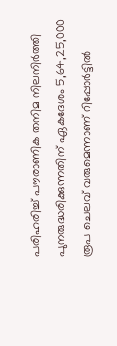പരിഹരിച്ച് പൗരാണിക തനിമ നിലനിർത്തി പുനരുദ്ധരിക്കുന്നതിന് ഏകദേശം 5,64,25,000 രൂപ ചെലവ് വരുമെന്നാണ് റിപ്പോർട്ടിൽ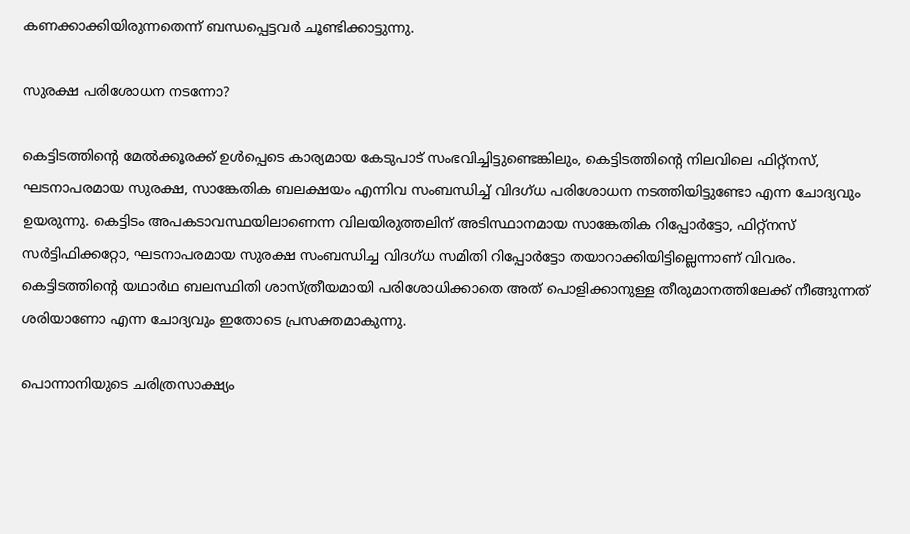കണക്കാക്കിയിരുന്നതെന്ന് ബന്ധപ്പെട്ടവർ ചൂണ്ടിക്കാട്ടുന്നു.

സുരക്ഷ പരിശോധന നടന്നോ?

കെട്ടിടത്തിന്റെ മേൽക്കൂരക്ക് ഉൾപ്പെടെ കാര്യമായ കേടുപാട് സംഭവിച്ചിട്ടുണ്ടെങ്കിലും, കെട്ടിടത്തിന്റെ നിലവിലെ ഫിറ്റ്നസ്, ഘടനാപരമായ സുരക്ഷ, സാങ്കേതിക ബലക്ഷയം എന്നിവ സംബന്ധിച്ച് വിദഗ്ധ പരിശോധന നടത്തിയിട്ടുണ്ടോ എന്ന ചോദ്യവും ഉയരുന്നു. കെട്ടിടം അപകടാവസ്ഥയിലാണെന്ന വിലയിരുത്തലിന് അടിസ്ഥാനമായ സാങ്കേതിക റിപ്പോർട്ടോ, ഫിറ്റ്നസ് സർട്ടിഫിക്കറ്റോ, ഘടനാപരമായ സുരക്ഷ സംബന്ധിച്ച വിദഗ്ധ സമിതി റിപ്പോർട്ടോ തയാറാക്കിയിട്ടില്ലെന്നാണ് വിവരം. കെട്ടിടത്തിന്റെ യഥാർഥ ബലസ്ഥിതി ശാസ്ത്രീയമായി പരിശോധിക്കാതെ അത് പൊളിക്കാനുള്ള തീരുമാനത്തിലേക്ക് നീങ്ങുന്നത് ശരിയാണോ എന്ന ചോദ്യവും ഇതോടെ പ്രസക്തമാകുന്നു.

പൊന്നാനിയുടെ ചരിത്രസാക്ഷ്യം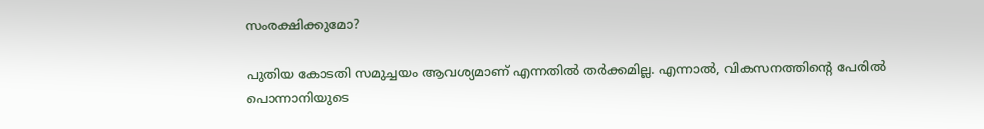സംരക്ഷിക്കുമോ?

പുതിയ കോടതി സമുച്ചയം ആവശ്യമാണ് എന്നതിൽ തർക്കമില്ല. എന്നാൽ, വികസനത്തിന്റെ പേരിൽ പൊന്നാനിയുടെ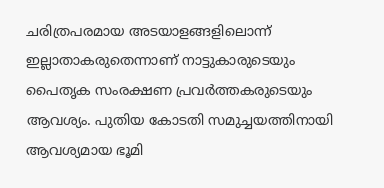ചരിത്രപരമായ അടയാളങ്ങളിലൊന്ന് ഇല്ലാതാകരുതെന്നാണ് നാട്ടുകാരുടെയും പൈതൃക സംരക്ഷണ പ്രവർത്തകരുടെയും ആവശ്യം. പുതിയ കോടതി സമുച്ചയത്തിനായി ആവശ്യമായ ഭൂമി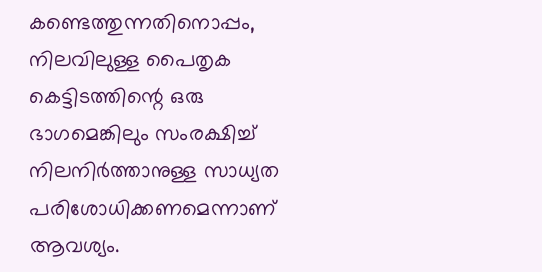കണ്ടെത്തുന്നതിനൊപ്പം, നിലവിലുള്ള പൈതൃക കെട്ടിടത്തിന്റെ ഒരു ഭാഗമെങ്കിലും സംരക്ഷിച്ച് നിലനിർത്താനുള്ള സാധ്യത പരിശോധിക്കണമെന്നാണ് ആവശ്യം.